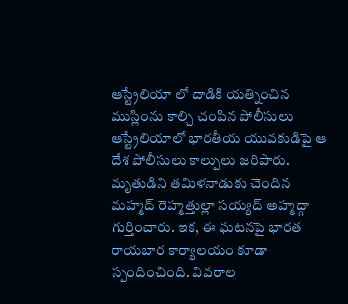ఆస్ట్రేలియా లో దాడికి యత్నించిన ముస్లింను కాల్చి చంపిన పోలీసులు
ఆస్ట్రేలియాలో భారతీయ యువకుడిపై ఆ దేశ పోలీసులు కాల్పులు జరిపారు. మృతుడిని తమిళనాడుకు చెందిన మహ్మద్ రెహ్మత్తుల్లా సయ్యద్ అహ్మద్గా గుర్తించారు. ఇక, ఈ ఘటనపై భారత రాయబార కార్యాలయం కూడా స్పందించింది. వివరాల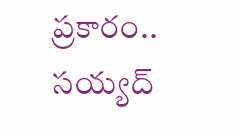ప్రకారం.. సయ్యద్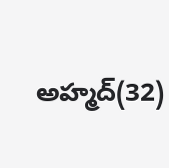అహ్మద్(32)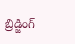బ్రిడ్జింగ్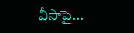వీసాపై...